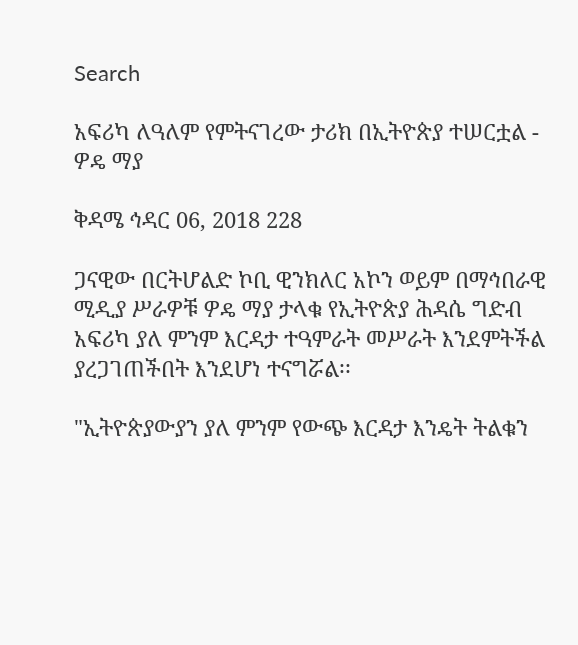Search

አፍሪካ ለዓለም የምትናገረው ታሪክ በኢትዮጵያ ተሠርቷል - ዎዴ ማያ

ቅዳሜ ኅዳር 06, 2018 228

ጋናዊው በርትሆልድ ኮቢ ዊንክለር አኮን ወይም በማኅበራዊ ሚዲያ ሥራዎቹ ዎዴ ማያ ታላቁ የኢትዮጵያ ሕዳሴ ግድብ አፍሪካ ያለ ምንም እርዳታ ተዓምራት መሥራት እንደምትችል ያረጋገጠችበት እንደሆነ ተናግሯል፡፡

"ኢትዮጵያውያን ያለ ምንም የውጭ እርዳታ እንዴት ትልቁን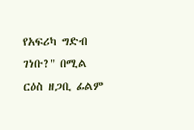የአፍሪካ ግድብ ገነቡ?" በሚል ርዕስ ዘጋቢ ፊልም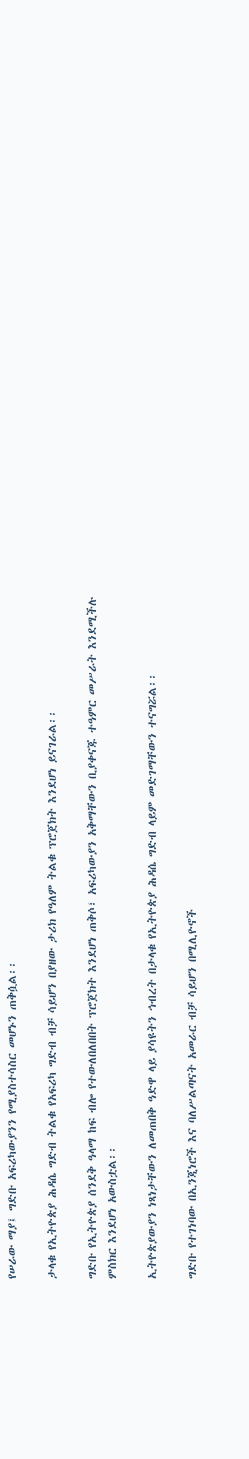የሠራው ማያ፤ ግድቡ አፍሪካውያንን የሚያስተሳስር መሆኑን ጠቅሷል፡፡

ታላቁ የኢትዮጵያ ሕዳሴ ግድብ ትልቁ የአፍሪካ ግድብ ብቻ ሳይሆን በያዘው ታሪክ የዓለም ትልቁ ፕሮጀክት እንደሆነ ይናገራል፡፡

ግድቡ የኢትዮጵያ ሰንደቅ ዓላማ ከፍ ብሎ የተውለበለበበት ፕሮጀክት እንደሆነ ጠቅሶ፣ አፍሪካውያን አቅማቸውን ቢያቀናጁ ተዓምር መሥራት እንደሚችሉ ምስክር እንደሆነ አውስቷል፡፡

ኢትዮጵያውያን ነጻነታቸውን ለመጠበቅ ዓድዋ ላይ ያሳዩትን ኅብረት በታላቁ የኢትዮጵያ ሕዳሴ ግድብ ላይም መድገማቸውን ተናግሯል፡፡

ግድቡ የተገነባው በኢንጂነሮች እና ባለሥልጣናት አመራር ብቻ ሳይሆን በሚሊዮኖች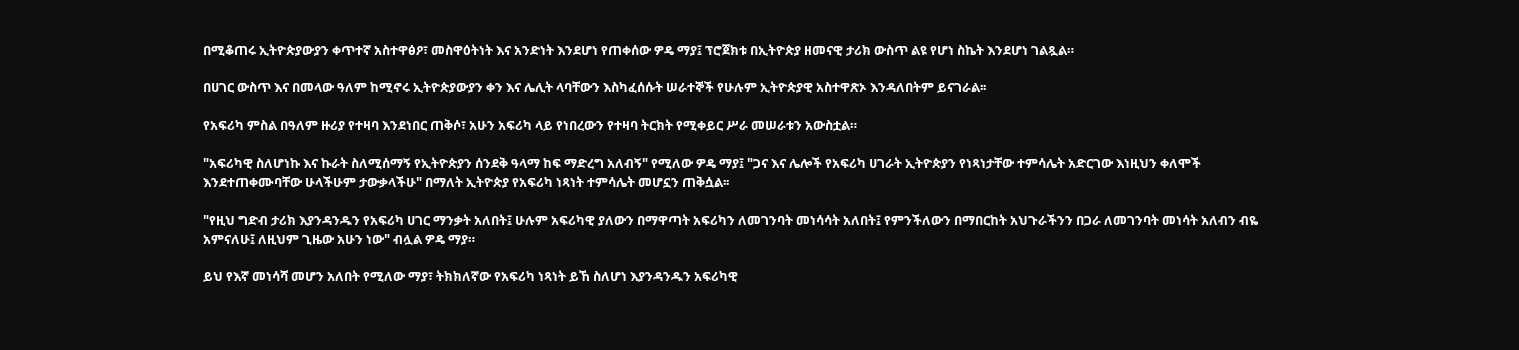በሚቆጠሩ ኢትዮጵያውያን ቀጥተኛ አስተዋፅዖ፣ መስዋዕትነት እና አንድነት እንደሆነ የጠቀሰው ዎዴ ማያ፤ ፕሮጀክቱ በኢትዮጵያ ዘመናዊ ታሪክ ውስጥ ልዩ የሆነ ስኬት እንደሆነ ገልጿል።

በሀገር ውስጥ እና በመላው ዓለም ከሚኖሩ ኢትዮጵያውያን ቀን እና ሌሊት ላባቸውን እስካፈሰሱት ሠራተኞች የሁሉም ኢትዮጵያዊ አስተዋጽኦ እንዳለበትም ይናገራል፡፡

የአፍሪካ ምስል በዓለም ዙሪያ የተዛባ እንደነበር ጠቅሶ፣ አሁን አፍሪካ ላይ የነበረውን የተዛባ ትርክት የሚቀይር ሥራ መሠራቱን አውስቷል።

"አፍሪካዊ ስለሆነኩ እና ኩራት ስለሚሰማኝ የኢትዮጵያን ሰንደቅ ዓላማ ከፍ ማድረግ አለብኝ" የሚለው ዎዴ ማያ፤ "ጋና እና ሌሎች የአፍሪካ ሀገራት ኢትዮጵያን የነጻነታቸው ተምሳሌት አድርገው እነዚህን ቀለሞች እንደተጠቀሙባቸው ሁላችሁም ታውቃላችሁ" በማለት ኢትዮጵያ የአፍሪካ ነጻነት ተምሳሌት መሆኗን ጠቅሷል፡፡

"የዚህ ግድብ ታሪክ እያንዳንዱን የአፍሪካ ሀገር ማንቃት አለበት፤ ሁሉም አፍሪካዊ ያለውን በማዋጣት አፍሪካን ለመገንባት መነሳሳት አለበት፤ የምንችለውን በማበርከት አህጉራችንን በጋራ ለመገንባት መነሳት አለብን ብዬ አምናለሁ፤ ለዚህም ጊዜው አሁን ነው" ብሏል ዎዴ ማያ።

ይህ የእኛ መነሳሻ መሆን አለበት የሚለው ማያ፣ ትክክለኛው የአፍሪካ ነጻነት ይኸ ስለሆነ እያንዳንዱን አፍሪካዊ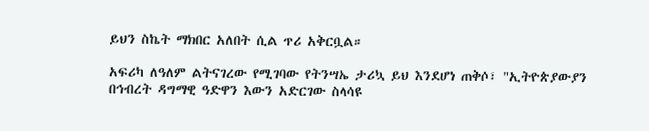ይህን ስኬት ማክበር አለበት ሲል ጥሪ አቅርቧል።

አፍሪካ ለዓለም ልትናገረው የሚገባው የትንሣኤ ታሪኳ ይህ እንደሆነ ጠቅሶ፣ "ኢትዮጵያውያን በኅብረት ዳግማዊ ዓድዋን እውን አድርገው ስላሳዩ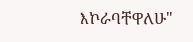እኮራባቸዋለሁ"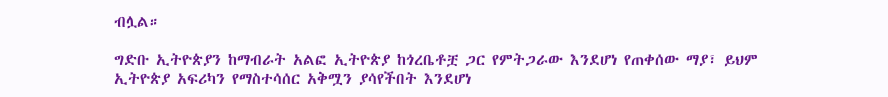ብሏል።

ግድቡ ኢትዮጵያን ከማብራት አልፎ ኢትዮጵያ ከጎረቤቶቿ ጋር የምትጋራው እንደሆነ የጠቀሰው ማያ፣ ይህም ኢትዮጵያ አፍሪካን የማስተሳሰር አቅሟን ያሳየችበት እንደሆነ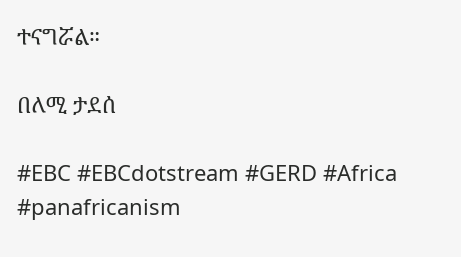ተናግሯል።

በለሚ ታደሰ

#EBC #EBCdotstream #GERD #Africa #panafricanism